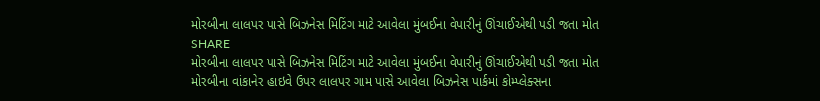મોરબીના લાલપર પાસે બિઝનેસ મિટિંગ માટે આવેલા મુંબઈના વેપારીનું ઊંચાઈએથી પડી જતા મોત
SHARE
મોરબીના લાલપર પાસે બિઝનેસ મિટિંગ માટે આવેલા મુંબઈના વેપારીનું ઊંચાઈએથી પડી જતા મોત
મોરબીના વાંકાનેર હાઇવે ઉપર લાલપર ગામ પાસે આવેલા બિઝનેસ પાર્કમાં કોમ્પ્લેક્સના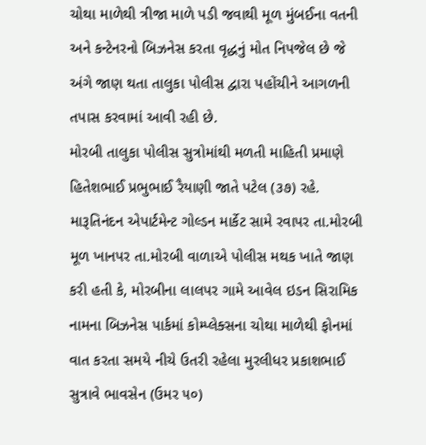ચોથા માળેથી ત્રીજા માળે પડી જવાથી મૂળ મુંબઈના વતની અને કન્ટેનરનો બિઝનેસ કરતા વૃદ્ધનું મોત નિપજેલ છે જે અંગે જાણ થતા તાલુકા પોલીસ દ્વારા પહોંચીને આગળની તપાસ કરવામાં આવી રહી છે.
મોરબી તાલુકા પોલીસ સુત્રોમાંથી મળતી માહિતી પ્રમાણે હિતેશભાઈ પ્રભુભાઈ રૈયાણી જાતે પટેલ (૩૭) રહે. મારૂતિનંદન એપાર્ટમેન્ટ ગોલ્ડન માર્કેટ સામે રવાપર તા.મોરબી મૂળ ખાનપર તા.મોરબી વાળાએ પોલીસ મથક ખાતે જાણ કરી હતી કે, મોરબીના લાલપર ગામે આવેલ ઇડન સિરામિક નામના બિઝનેસ પાર્કમાં કોમ્પ્લેક્સના ચોથા માળેથી ફોનમાં વાત કરતા સમયે નીચે ઉતરી રહેલા મુરલીધર પ્રકાશભાઈ સુત્રાવે ભાવસેન (ઉમર ૫૦)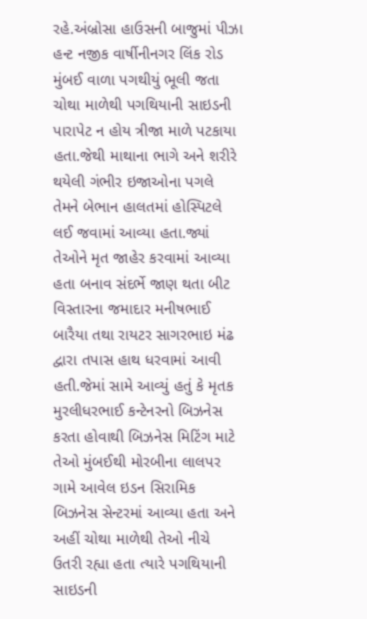રહે.અંબ્રોસા હાઉસની બાજુમાં પીઝા હન્ટ નજીક વાર્ષીનીનગર લિંક રોડ મુંબઈ વાળા પગથીયું ભૂલી જતા ચોથા માળેથી પગથિયાની સાઇડની પારાપેટ ન હોય ત્રીજા માળે પટકાયા હતા.જેથી માથાના ભાગે અને શરીરે થયેલી ગંભીર ઇજાઓના પગલે તેમને બેભાન હાલતમાં હોસ્પિટલે લઈ જવામાં આવ્યા હતા.જ્યાં તેઓને મૃત જાહેર કરવામાં આવ્યા હતા બનાવ સંદર્ભે જાણ થતા બીટ વિસ્તારના જમાદાર મનીષભાઈ બારૈયા તથા રાયટર સાગરભાઇ મંઢ દ્વારા તપાસ હાથ ધરવામાં આવી હતી.જેમાં સામે આવ્યું હતું કે મૃતક મુરલીધરભાઈ કન્ટેનરનો બિઝનેસ કરતા હોવાથી બિઝનેસ મિટિંગ માટે તેઓ મુંબઈથી મોરબીના લાલપર ગામે આવેલ ઇડન સિરામિક બિઝનેસ સેન્ટરમાં આવ્યા હતા અને અહીં ચોથા માળેથી તેઓ નીચે ઉતરી રહ્યા હતા ત્યારે પગથિયાની સાઇડની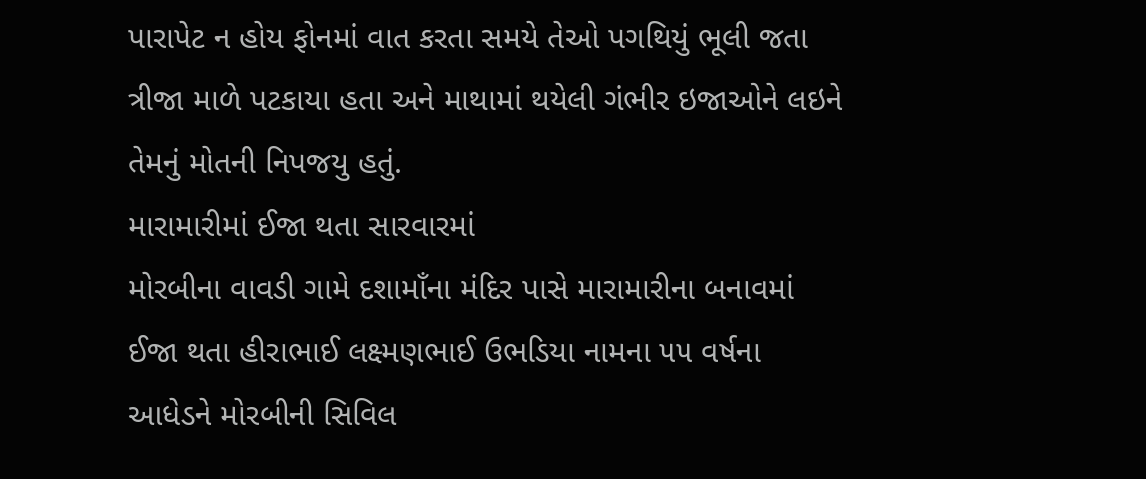પારાપેટ ન હોય ફોનમાં વાત કરતા સમયે તેઓ પગથિયું ભૂલી જતા ત્રીજા માળે પટકાયા હતા અને માથામાં થયેલી ગંભીર ઇજાઓને લઇને તેમનું મોતની નિપજયુ હતું.
મારામારીમાં ઈજા થતા સારવારમાં
મોરબીના વાવડી ગામે દશામાઁના મંદિર પાસે મારામારીના બનાવમાં ઈજા થતા હીરાભાઈ લક્ષ્મણભાઈ ઉભડિયા નામના ૫૫ વર્ષના આધેડને મોરબીની સિવિલ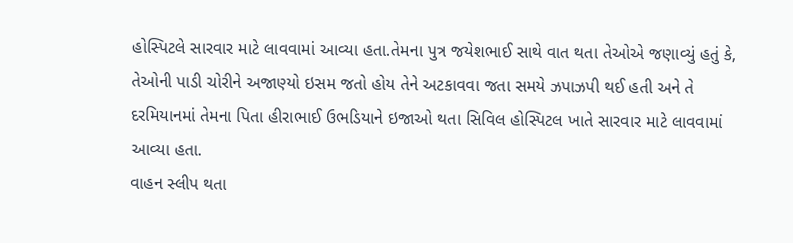હોસ્પિટલે સારવાર માટે લાવવામાં આવ્યા હતા.તેમના પુત્ર જયેશભાઈ સાથે વાત થતા તેઓએ જણાવ્યું હતું કે, તેઓની પાડી ચોરીને અજાણ્યો ઇસમ જતો હોય તેને અટકાવવા જતા સમયે ઝપાઝપી થઈ હતી અને તે દરમિયાનમાં તેમના પિતા હીરાભાઈ ઉભડિયાને ઇજાઓ થતા સિવિલ હોસ્પિટલ ખાતે સારવાર માટે લાવવામાં આવ્યા હતા.
વાહન સ્લીપ થતા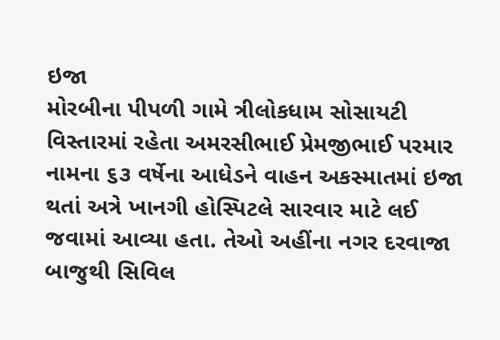ઇજા
મોરબીના પીપળી ગામે ત્રીલોકધામ સોસાયટી વિસ્તારમાં રહેતા અમરસીભાઈ પ્રેમજીભાઈ પરમાર નામના ૬૩ વર્ષેના આધેડને વાહન અકસ્માતમાં ઇજા થતાં અત્રે ખાનગી હોસ્પિટલે સારવાર માટે લઈ જવામાં આવ્યા હતા. તેઓ અહીંના નગર દરવાજા બાજુથી સિવિલ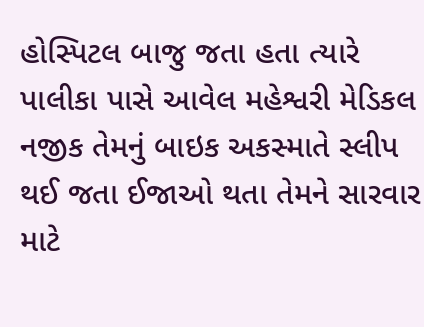હોસ્પિટલ બાજુ જતા હતા ત્યારે પાલીકા પાસે આવેલ મહેશ્વરી મેડિકલ નજીક તેમનું બાઇક અકસ્માતે સ્લીપ થઈ જતા ઈજાઓ થતા તેમને સારવાર માટે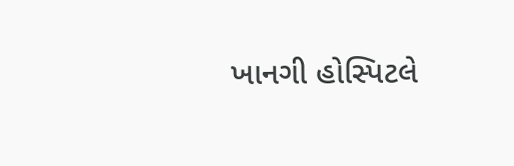ખાનગી હોસ્પિટલે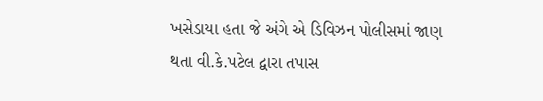ખસેડાયા હતા જે અંગે એ ડિવિઝન પોલીસમાં જાણ થતા વી.કે.પટેલ દ્વારા તપાસ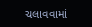ચલાવવામાં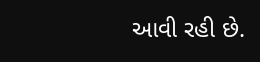આવી રહી છે.